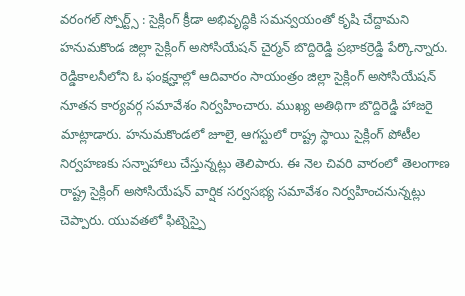వరంగల్ స్పోర్ట్స్ : సైక్లింగ్ క్రీడా అభివృద్ధికి సమన్వయంతో కృషి చేద్దామని హనుమకొండ జిల్లా సైక్లింగ్ అసోసియేషన్ చైర్మన్ బొద్దిరెడ్డి ప్రభాకర్రెడ్డి పేర్కొన్నారు. రెడ్డికాలనీలోని ఓ ఫంక్షన్హాల్లో ఆదివారం సాయంత్రం జిల్లా సైక్లింగ్ అసోసియేషన్ నూతన కార్యవర్గ సమావేశం నిర్వహించారు. ముఖ్య అతిథిగా బొద్దిరెడ్డి హాజరై మాట్లాడారు. హనుమకొండలో జూలై, ఆగస్టులో రాష్ట్ర స్థాయి సైక్లింగ్ పోటీల నిర్వహణకు సన్నాహాలు చేస్తున్నట్లు తెలిపారు. ఈ నెల చివరి వారంలో తెలంగాణ రాష్ట్ర సైక్లింగ్ అసోసియేషన్ వార్షిక సర్వసభ్య సమావేశం నిర్వహించనున్నట్లు చెప్పారు. యువతలో ఫిట్నెస్పై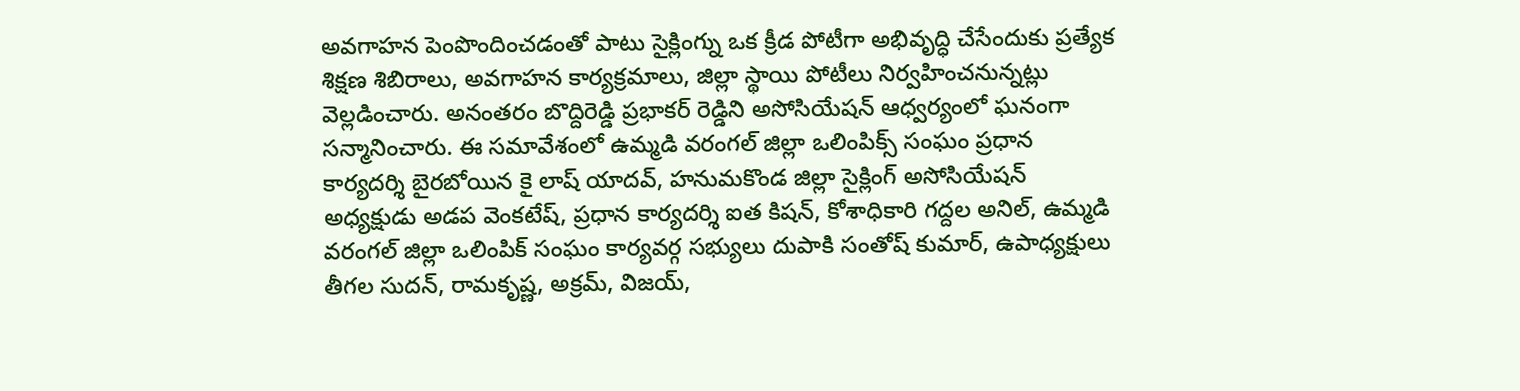అవగాహన పెంపొందించడంతో పాటు సైక్లింగ్ను ఒక క్రీడ పోటీగా అభివృద్ధి చేసేందుకు ప్రత్యేక శిక్షణ శిబిరాలు, అవగాహన కార్యక్రమాలు, జిల్లా స్థాయి పోటీలు నిర్వహించనున్నట్లు వెల్లడించారు. అనంతరం బొద్దిరెడ్డి ప్రభాకర్ రెడ్డిని అసోసియేషన్ ఆధ్వర్యంలో ఘనంగా సన్మానించారు. ఈ సమావేశంలో ఉమ్మడి వరంగల్ జిల్లా ఒలింపిక్స్ సంఘం ప్రధాన కార్యదర్శి బైరబోయిన కై లాష్ యాదవ్, హనుమకొండ జిల్లా సైక్లింగ్ అసోసియేషన్ అధ్యక్షుడు అడప వెంకటేష్, ప్రధాన కార్యదర్శి ఐత కిషన్, కోశాధికారి గద్దల అనిల్, ఉమ్మడి వరంగల్ జిల్లా ఒలింపిక్ సంఘం కార్యవర్గ సభ్యులు దుపాకి సంతోష్ కుమార్, ఉపాధ్యక్షులు తీగల సుదన్, రామకృష్ణ, అక్రమ్, విజయ్,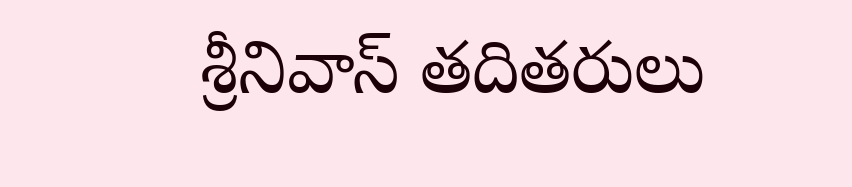శ్రీనివాస్ తదితరులు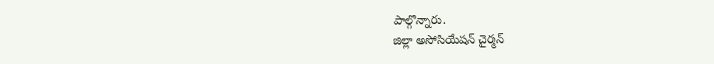పాల్గొన్నారు.
జిల్లా అసోసియేషన్ చైర్మన్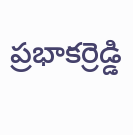ప్రభాకర్రెడ్డి